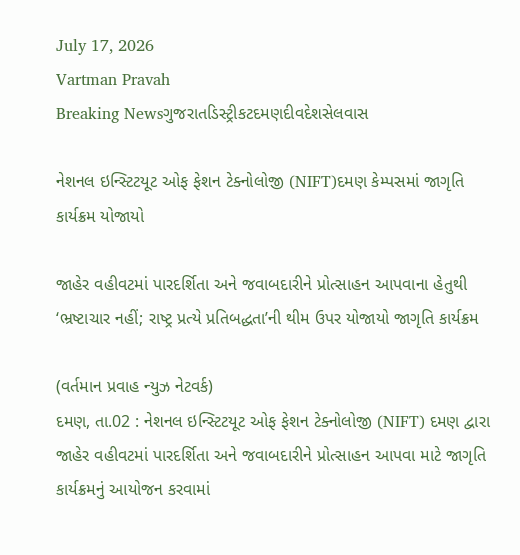July 17, 2026
Vartman Pravah
Breaking Newsગુજરાતડિસ્ટ્રીકટદમણદીવદેશસેલવાસ

નેશનલ ઇન્‍સ્‍ટિટયૂટ ઓફ ફેશન ટેક્‍નોલોજી (NIFT)દમણ કેમ્‍પસમાં જાગૃતિ કાર્યક્રમ યોજાયો

જાહેર વહીવટમાં પારદર્શિતા અને જવાબદારીને પ્રોત્‍સાહન આપવાના હેતુથી ‘ભ્રષ્ટાચાર નહીં; રાષ્‍ટ્ર પ્રત્‍યે પ્રતિબદ્ધતા’ની થીમ ઉપર યોજાયો જાગૃતિ કાર્યક્રમ

(વર્તમાન પ્રવાહ ન્‍યુઝ નેટવર્ક)
દમણ, તા.02 : નેશનલ ઇન્‍સ્‍ટિટયૂટ ઓફ ફેશન ટેક્‍નોલોજી (NIFT) દમણ દ્વારા જાહેર વહીવટમાં પારદર્શિતા અને જવાબદારીને પ્રોત્‍સાહન આપવા માટે જાગૃતિ કાર્યક્રમનું આયોજન કરવામાં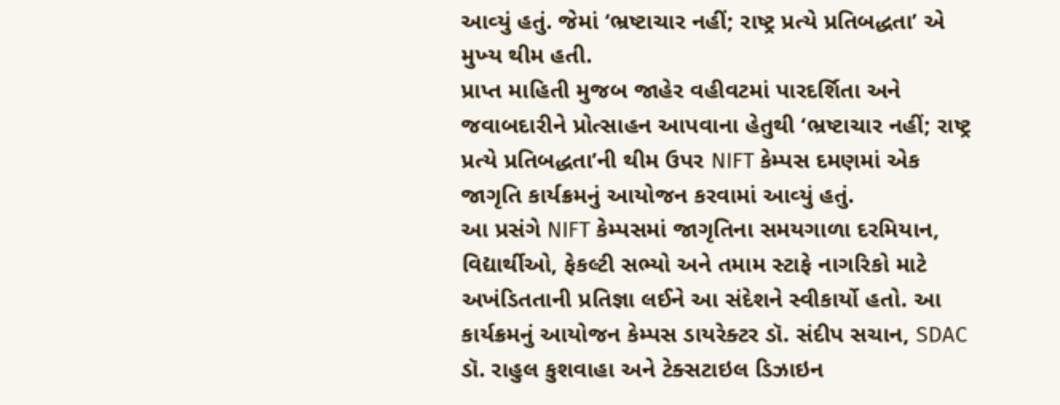આવ્‍યું હતું. જેમાં ‘ભ્રષ્ટાચાર નહીં; રાષ્‍ટ્ર પ્રત્‍યે પ્રતિબદ્ધતા’ એ મુખ્‍ય થીમ હતી.
પ્રાપ્ત માહિતી મુજબ જાહેર વહીવટમાં પારદર્શિતા અને જવાબદારીને પ્રોત્‍સાહન આપવાના હેતુથી ‘ભ્રષ્ટાચાર નહીં; રાષ્‍ટ્ર પ્રત્‍યે પ્રતિબદ્ધતા’ની થીમ ઉપર NIFT કેમ્‍પસ દમણમાં એક જાગૃતિ કાર્યક્રમનું આયોજન કરવામાં આવ્‍યું હતું.
આ પ્રસંગે NIFT કેમ્‍પસમાં જાગૃતિના સમયગાળા દરમિયાન, વિદ્યાર્થીઓ, ફેકલ્‍ટી સભ્‍યો અને તમામ સ્‍ટાફે નાગરિકો માટે અખંડિતતાની પ્રતિજ્ઞા લઈને આ સંદેશને સ્‍વીકાર્યો હતો. આ કાર્યક્રમનું આયોજન કેમ્‍પસ ડાયરેક્‍ટર ડૉ. સંદીપ સચાન, SDAC ડૉ. રાહુલ કુશવાહા અને ટેક્‍સટાઇલ ડિઝાઇન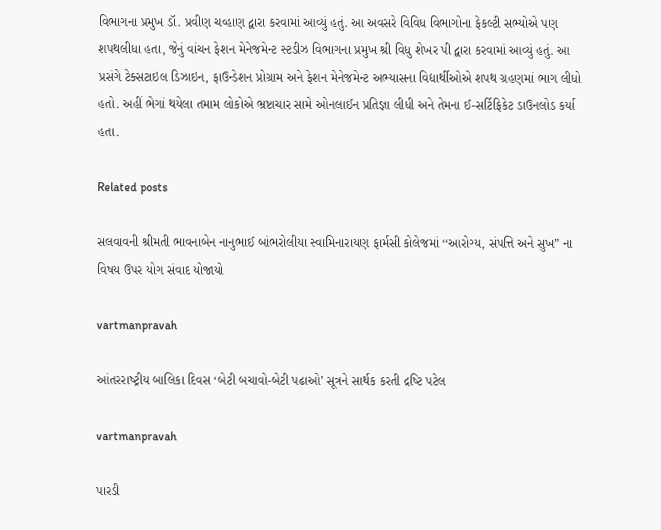વિભાગના પ્રમુખ ડૉ. પ્રવીણ ચવ્‍હાણ દ્વારા કરવામાં આવ્‍યું હતું. આ અવસરે વિવિધ વિભાગોના ફેકલ્‍ટી સભ્‍યોએ પણ શપથલીધા હતા, જેનું વાંચન ફેશન મેનેજમેન્‍ટ સ્‍ટડીઝ વિભાગના પ્રમુખ શ્રી વિધુ શેખર પી દ્વારા કરવામાં આવ્‍યું હતું. આ પ્રસંગે ટેક્‍સટાઇલ ડિઝાઇન, ફાઉન્‍ડેશન પ્રોગ્રામ અને ફેશન મેનેજમેન્‍ટ અભ્‍યાસના વિદ્યાર્થીઓએ શપથ ગ્રહણમાં ભાગ લીધો હતો. અહીં ભેગાં થયેલા તમામ લોકોએ ભ્રષ્ટાચાર સામે ઓનલાઈન પ્રતિજ્ઞા લીધી અને તેમના ઈ-સર્ટિફિકેટ ડાઉનલોડ કર્યા હતા.

Related posts

સલવાવની શ્રીમતી ભાવનાબેન નાનુભાઈ બાંભરોલીયા સ્‍વામિનારાયણ ફાર્મસી કોલેજમાં ‘‘આરોગ્‍ય, સંપત્તિ અને સુખ” ના વિષય ઉપર યોગ સંવાદ યોજાયો

vartmanpravah

આંતરરાષ્‍ટ્રીય બાલિકા દિવસ ‘બેટી બચાવો-બેટી પઢાઓ’ સૂત્રને સાર્થક કરતી દ્રષ્‍ટિ પટેલ

vartmanpravah

પારડી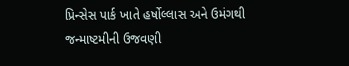પ્રિન્‍સેસ પાર્ક ખાતે હર્ષોલ્લાસ અને ઉમંગથી જન્‍માષ્ટમીની ઉજવણી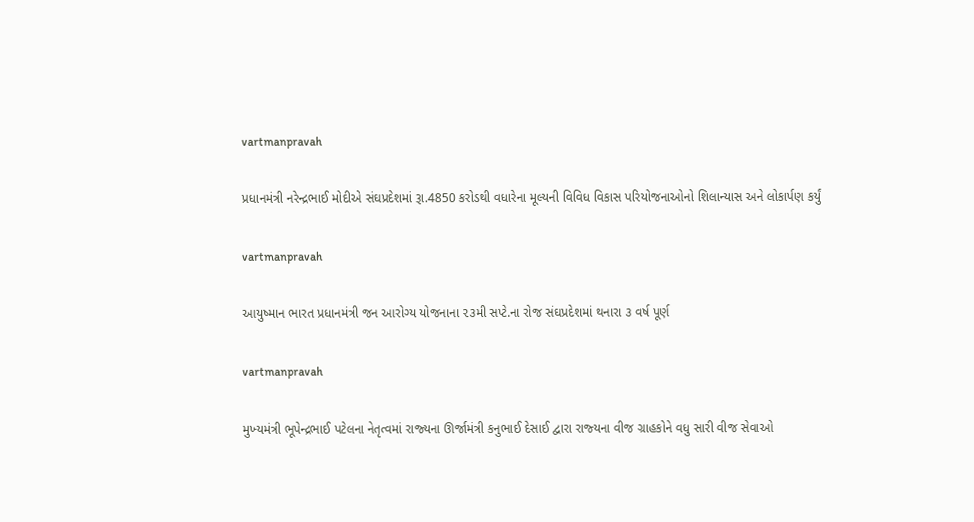vartmanpravah

પ્રધાનમંત્રી નરેન્‍દ્રભાઈ મોદીએ સંઘપ્રદેશમાં રૂા.4850 કરોડથી વધારેના મૂલ્‍યની વિવિધ વિકાસ પરિયોજનાઓનો શિલાન્‍યાસ અને લોકાર્પણ કર્યું

vartmanpravah

આયુષ્માન ભારત પ્રધાનમંત્રી જન આરોગ્ય યોજનાના ૨૩મી સપ્ટે.ના રોજ સંઘપ્રદેશમાં થનારા ૩ વર્ષ પૂર્ણ

vartmanpravah

મુખ્‍યમંત્રી ભૂપેન્‍દ્રભાઈ પટેલના નેતૃત્‍વમાં રાજ્‍યના ઊર્જામંત્રી કનુભાઈ દેસાઈ દ્વારા રાજ્‍યના વીજ ગ્રાહકોને વધુ સારી વીજ સેવાઓ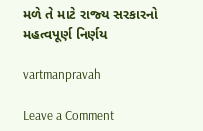મળે તે માટે રાજ્‍ય સરકારનો મહત્‍વપૂર્ણ નિર્ણય

vartmanpravah

Leave a Comment